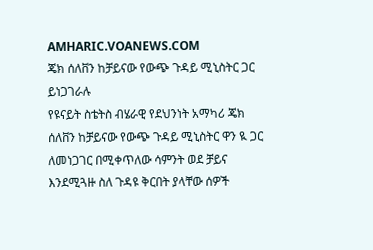AMHARIC.VOANEWS.COM
ጄክ ሰለቨን ከቻይናው የውጭ ጉዳይ ሚኒስትር ጋር ይነጋገራሉ
የዩናይት ስቴትስ ብሄራዊ የደህንነት አማካሪ ጄክ ሰለቨን ከቻይናው የውጭ ጉዳይ ሚኒስትር ዋን ዪ ጋር ለመነጋገር በሚቀጥለው ሳምንት ወደ ቻይና እንደሚጓዙ ስለ ጉዳዩ ቅርበት ያላቸው ሰዎች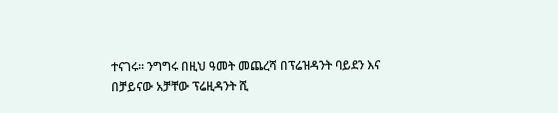ተናገሩ፡፡ ንግግሩ በዚህ ዓመት መጨረሻ በፕሬዝዳንት ባይደን እና በቻይናው አቻቸው ፕሬዚዳንት ሺ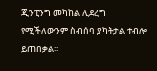ጂንፒንግ መካከል ሊደረግ የሚችለውንም ስብሰባ ያካትታል ተብሎ ይጠበቃል፡፡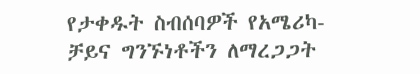የታቀዱት ስብሰባዎች የአሜሪካ-ቻይና ግንኙነቶችን ለማረጋጋት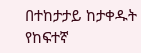በተከታታይ ከታቀዱት የከፍተኛ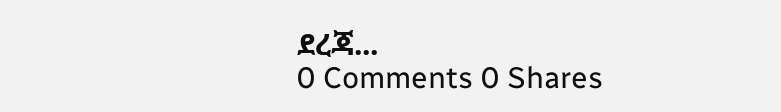ደረጃ...
0 Comments 0 Shares